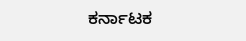ಕರ್ನಾಟಕ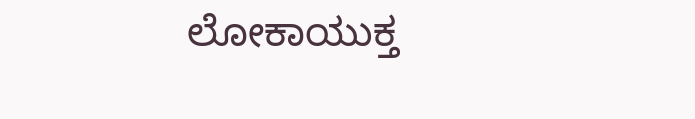ಲೋಕಾಯುಕ್ತ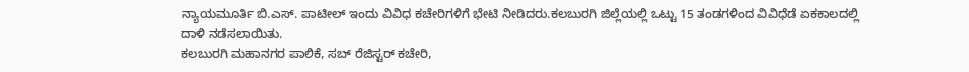ನ್ಯಾಯಮೂರ್ತಿ ಬಿ.ಎಸ್. ಪಾಟೀಲ್ ಇಂದು ವಿವಿಧ ಕಚೇರಿಗಳಿಗೆ ಭೇಟಿ ನೀಡಿದರು.ಕಲಬುರಗಿ ಜಿಲ್ಲೆಯಲ್ಲಿ ಒಟ್ಟು 15 ತಂಡಗಳಿಂದ ವಿವಿಧೆಡೆ ಏಕಕಾಲದಲ್ಲಿ ದಾಳಿ ನಡೆಸಲಾಯಿತು.
ಕಲಬುರಗಿ ಮಹಾನಗರ ಪಾಲಿಕೆ, ಸಬ್ ರೆಜಿಸ್ಟರ್ ಕಚೇರಿ,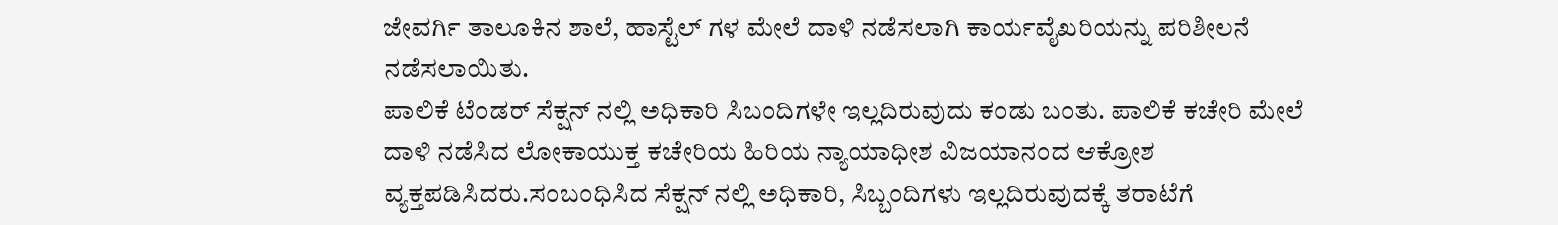ಜೇವರ್ಗಿ ತಾಲೂಕಿನ ಶಾಲೆ, ಹಾಸ್ಟೆಲ್ ಗಳ ಮೇಲೆ ದಾಳಿ ನಡೆಸಲಾಗಿ ಕಾರ್ಯವೈಖರಿಯನ್ನು ಪರಿಶೀಲನೆ ನಡೆಸಲಾಯಿತು.
ಪಾಲಿಕೆ ಟೆಂಡರ್ ಸೆಕ್ಷನ್ ನಲ್ಲಿ ಅಧಿಕಾರಿ ಸಿಬಂದಿಗಳೇ ಇಲ್ಲದಿರುವುದು ಕಂಡು ಬಂತು. ಪಾಲಿಕೆ ಕಚೇರಿ ಮೇಲೆ ದಾಳಿ ನಡೆಸಿದ ಲೋಕಾಯುಕ್ತ ಕಚೇರಿಯ ಹಿರಿಯ ನ್ಯಾಯಾಧೀಶ ವಿಜಯಾನಂದ ಆಕ್ರೋಶ ವ್ಯಕ್ತಪಡಿಸಿದರು.ಸಂಬಂಧಿಸಿದ ಸೆಕ್ಷನ್ ನಲ್ಲಿ ಅಧಿಕಾರಿ, ಸಿಬ್ಬಂದಿಗಳು ಇಲ್ಲದಿರುವುದಕ್ಕೆ ತರಾಟೆಗೆ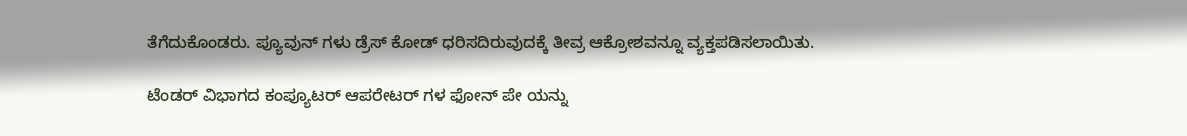ತೆಗೆದುಕೊಂಡರು. ಪ್ಯೂವುನ್ ಗಳು ಡ್ರೆಸ್ ಕೋಡ್ ಧರಿಸದಿರುವುದಕ್ಕೆ ತೀವ್ರ ಆಕ್ರೋಶವನ್ನೂ ವ್ಯಕ್ತಪಡಿಸಲಾಯಿತು.

ಟೆಂಡರ್ ವಿಭಾಗದ ಕಂಪ್ಯೂಟರ್‌ ಆಪರೇಟರ್ ಗಳ ಫೋನ್ ಪೇ ಯನ್ನು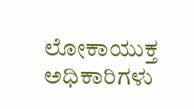ಲೋಕಾಯುಕ್ತ ಅಧಿಕಾರಿಗಳು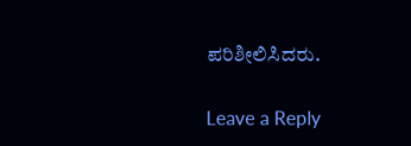ಪರಿಶೀಲಿಸಿದರು.

Leave a Reply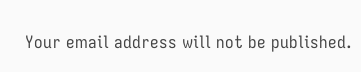Your email address will not be published.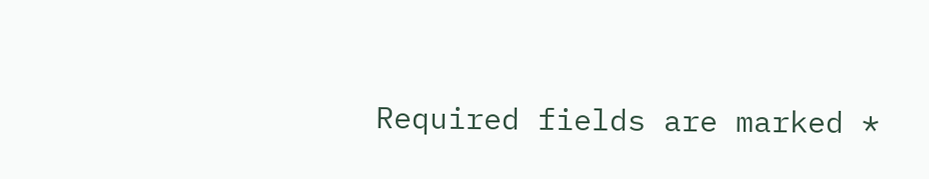Required fields are marked *